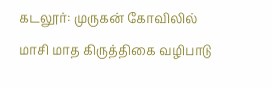கடலூர்: முருகன் கோவிலில் மாசி மாத கிருத்திகை வழிபாடு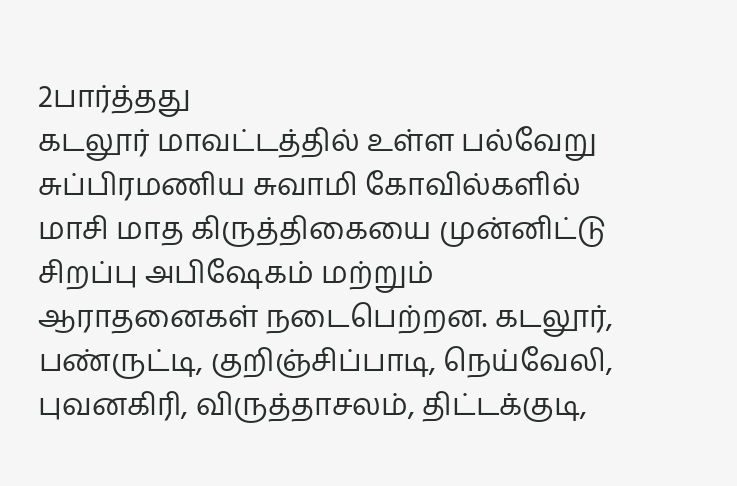2பார்த்தது
கடலூர் மாவட்டத்தில் உள்ள பல்வேறு சுப்பிரமணிய சுவாமி கோவில்களில் மாசி மாத கிருத்திகையை முன்னிட்டு சிறப்பு அபிஷேகம் மற்றும் ஆராதனைகள் நடைபெற்றன. கடலூர், பண்ருட்டி, குறிஞ்சிப்பாடி, நெய்வேலி, புவனகிரி, விருத்தாசலம், திட்டக்குடி,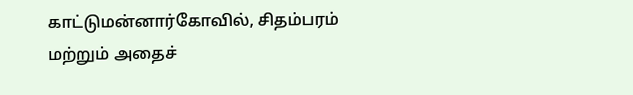காட்டுமன்னார்கோவில், சிதம்பரம் மற்றும் அதைச்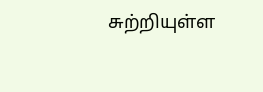சுற்றியுள்ள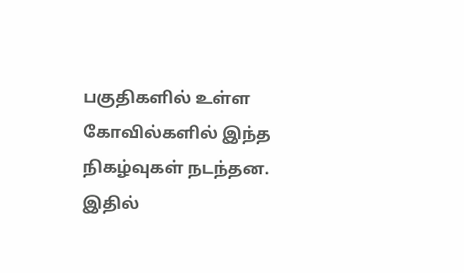பகுதிகளில் உள்ள கோவில்களில் இந்த நிகழ்வுகள் நடந்தன. இதில்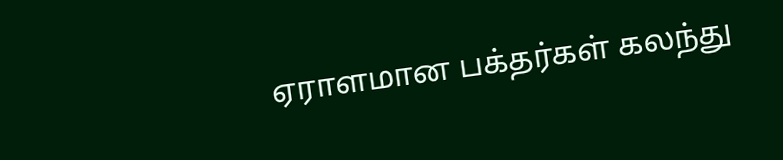ஏராளமான பக்தர்கள் கலந்து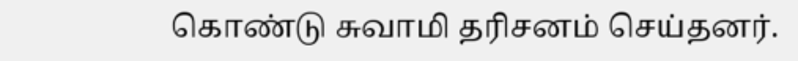கொண்டு சுவாமி தரிசனம் செய்தனர்.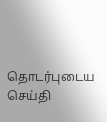தொடர்புடைய செய்தி